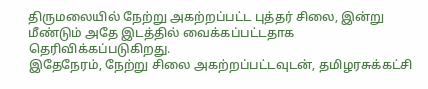திருமலையில் நேற்று அகற்றப்பட்ட புத்தர் சிலை, இன்று மீண்டும் அதே இடத்தில் வைக்கப்பட்டதாக தெரிவிக்கப்படுகிறது.
இதேநேரம், நேற்று சிலை அகற்றப்பட்டவுடன், தமிழரசுக்கட்சி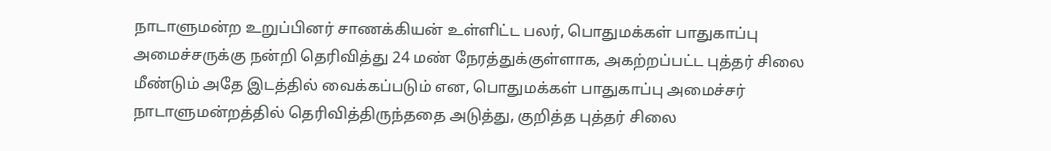நாடாளுமன்ற உறுப்பினர் சாணக்கியன் உள்ளிட்ட பலர், பொதுமக்கள் பாதுகாப்பு அமைச்சருக்கு நன்றி தெரிவித்து 24 மண் நேரத்துக்குள்ளாக, அகற்றப்பட்ட புத்தர் சிலை மீண்டும் அதே இடத்தில் வைக்கப்படும் என, பொதுமக்கள் பாதுகாப்பு அமைச்சர் நாடாளுமன்றத்தில் தெரிவித்திருந்ததை அடுத்து, குறித்த புத்தர் சிலை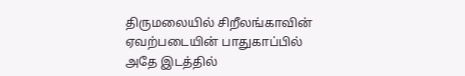திருமலையில் சிறீலங்காவின் ஏவற்படையின் பாதுகாப்பில் அதே இடத்தில்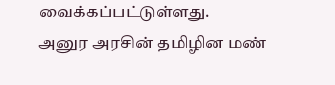வைக்கப்பட்டுள்ளது.
அனுர அரசின் தமிழின மண்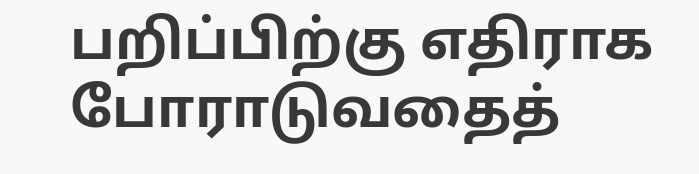பறிப்பிற்கு எதிராக போராடுவதைத்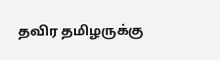தவிர தமிழருக்கு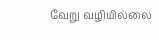வேறு வழியில்லை